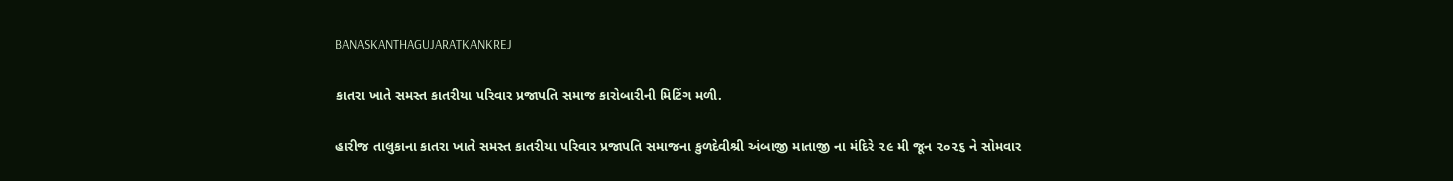BANASKANTHAGUJARATKANKREJ

કાતરા ખાતે સમસ્ત કાતરીયા પરિવાર પ્રજાપતિ સમાજ કારોબારીની મિટિંગ મળી.

હારીજ તાલુકાના કાતરા ખાતે સમસ્ત કાતરીયા પરિવાર પ્રજાપતિ સમાજના કુળદેવીશ્રી અંબાજી માતાજી ના મંદિરે ૨૯ મી જૂન ૨૦૨૬ ને સોમવાર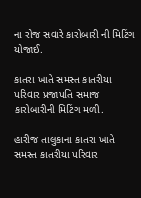ના રોજ સવારે કારોબારી ની મિટિંગ યોજાઈ.

કાતરા ખાતે સમસ્ત કાતરીયા પરિવાર પ્રજાપતિ સમાજ કારોબારીની મિટિંગ મળી.

હારીજ તાલુકાના કાતરા ખાતે સમસ્ત કાતરીયા પરિવાર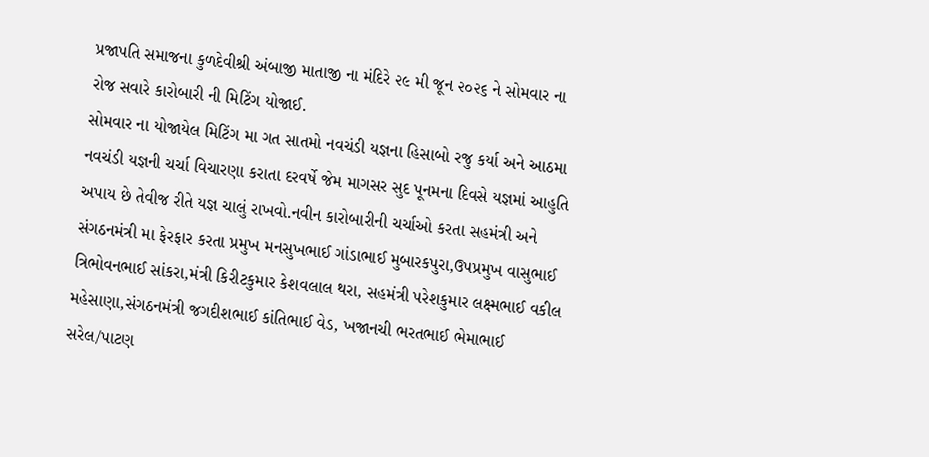પ્રજાપતિ સમાજના કુળદેવીશ્રી અંબાજી માતાજી ના મંદિરે ૨૯ મી જૂન ૨૦૨૬ ને સોમવાર ના રોજ સવારે કારોબારી ની મિટિંગ યોજાઈ.
સોમવાર ના યોજાયેલ મિટિંગ મા ગત સાતમો નવચંડી યજ્ઞના હિસાબો રજુ કર્યા અને આઠમા નવચંડી યજ્ઞની ચર્ચા વિચારણા કરાતા દરવર્ષે જેમ માગસર સુદ પૂનમના દિવસે યજ્ઞમાં આહુતિ અપાય છે તેવીજ રીતે યજ્ઞ ચાલું રાખવો.નવીન કારોબારીની ચર્ચાઓ કરતા સહમંત્રી અને સંગઠનમંત્રી મા ફેરફાર કરતા પ્રમુખ મનસુખભાઈ ગાંડાભાઈ મુબારકપુરા,ઉપપ્રમુખ વાસુભાઈ ત્રિભોવનભાઈ સાંકરા,મંત્રી કિરીટકુમાર કેશવલાલ થરા, સહમંત્રી પરેશકુમાર લક્ષ્મભાઈ વકીલ મહેસાણા,સંગઠનમંત્રી જગદીશભાઈ કાંતિભાઈ વેડ, ખજાનચી ભરતભાઈ ભેમાભાઈ સરેલ/પાટણ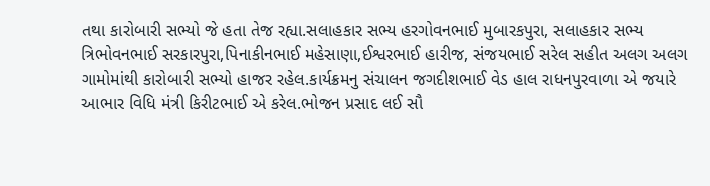તથા કારોબારી સભ્યો જે હતા તેજ રહ્યા.સલાહકાર સભ્ય હરગોવનભાઈ મુબારકપુરા, સલાહકાર સભ્ય ત્રિભોવનભાઈ સરકારપુરા,પિનાકીનભાઈ મહેસાણા,ઈશ્વરભાઈ હારીજ, સંજયભાઈ સરેલ સહીત અલગ અલગ ગામોમાંથી કારોબારી સભ્યો હાજર રહેલ.કાર્યક્રમનુ સંચાલન જગદીશભાઈ વેડ હાલ રાધનપુરવાળા એ જયારે આભાર વિધિ મંત્રી કિરીટભાઈ એ કરેલ.ભોજન પ્રસાદ લઈ સૌ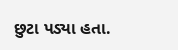છુટા પડ્યા હતા.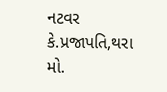નટવર કે.પ્રજાપતિ,થરા
મો.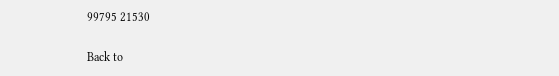99795 21530

Back to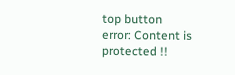top button
error: Content is protected !!